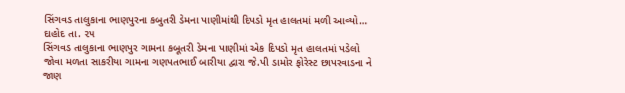સિંગવડ તાલુકાના ભાણપુરના કબુતરી ડેમના પાણીમાંથી દિપડો મૃત હાલતમાં મળી આવ્યો…
દાહોદ તા. ૨૫
સિંગવડ તાલુકાના ભાણપુર ગામના કબૂતરી ડેમના પાણીમાં એક દિપડો મૃત હાલતમાં પડેલો જોવા મળતા સાકરીયા ગામના ગણપતભાઈ બારીયા દ્વારા જે.પી ડામોર ફોરેસ્ટ છાપરવાડના ને જાણ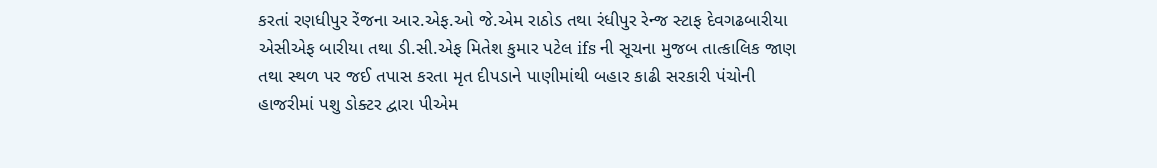કરતાં રણધીપુર રેંજના આર.એફ.ઓ જે.એમ રાઠોડ તથા રંધીપુર રેન્જ સ્ટાફ દેવગઢબારીયા એસીએફ બારીયા તથા ડી.સી.એફ મિતેશ કુમાર પટેલ ifs ની સૂચના મુજબ તાત્કાલિક જાણ તથા સ્થળ પર જઈ તપાસ કરતા મૃત દીપડાને પાણીમાંથી બહાર કાઢી સરકારી પંચોની હાજરીમાં પશુ ડોક્ટર દ્વારા પીએમ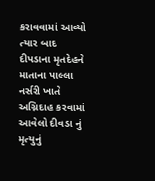કરાવવામાં આવ્યો ત્યાર બાદ દીપડાના મૃતદેહને માતાના પાલ્લા નર્સરી ખાતે અગ્નિદાહ કરવામાં આવેલો દીવડા નું મૃત્યુનું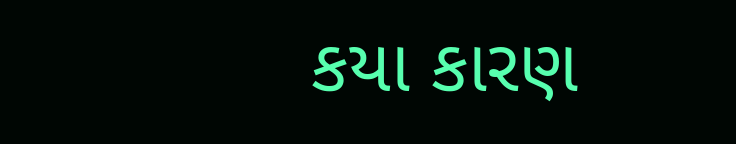કયા કારણ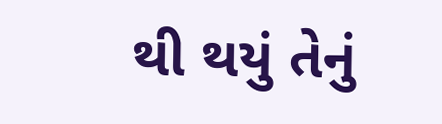થી થયું તેનું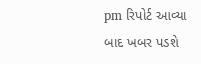pm રિપોર્ટ આવ્યા બાદ ખબર પડશે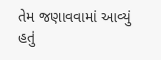તેમ જણાવવામાં આવ્યું હતું